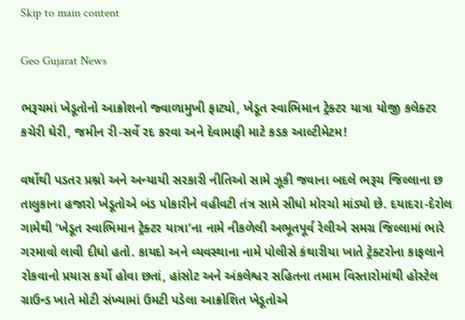Skip to main content

Geo Gujarat News

ભરૂચમાં ખેડૂતોનો આક્રોશનો જ્વાળામુખી ફાટ્યો, ખેડૂત સ્વાભિમાન ટ્રેક્ટર યાત્રા યોજી કલેક્ટર કચેરી ઘેરી, જમીન રી-સર્વે રદ કરવા અને દેવામાફી માટે કડક આલ્ટીમેટમ!

વર્ષોથી પડતર પ્રશ્નો અને અન્યાયી સરકારી નીતિઓ સામે ઝૂકી જવાના બદલે ભરૂચ જિલ્લાના છ તાલુકાના હજારો ખેડૂતોએ બંડ પોકારીને વહીવટી તંત્ર સામે સીધો મોરચો માંડ્યો છે. દયાદરા-દેરોલ ગામેથી ‘ખેડૂત સ્વાભિમાન ટ્રેક્ટર યાત્રા’ના નામે નીકળેલી અભૂતપૂર્વ રેલીએ સમગ્ર જિલ્લામાં ભારે ગરમાવો લાવી દીધો હતો. કાયદો અને વ્યવસ્થાના નામે પોલીસે કંથારીયા ખાતે ટ્રેક્ટરોના કાફલાને રોકવાનો પ્રયાસ કર્યો હોવા છતાં, હાંસોટ અને અંકલેશ્વર સહિતના તમામ વિસ્તારોમાંથી હોસ્ટેલ ગ્રાઉન્ડ ખાતે મોટી સંખ્યામાં ઉમટી પડેલા આક્રોશિત ખેડૂતોએ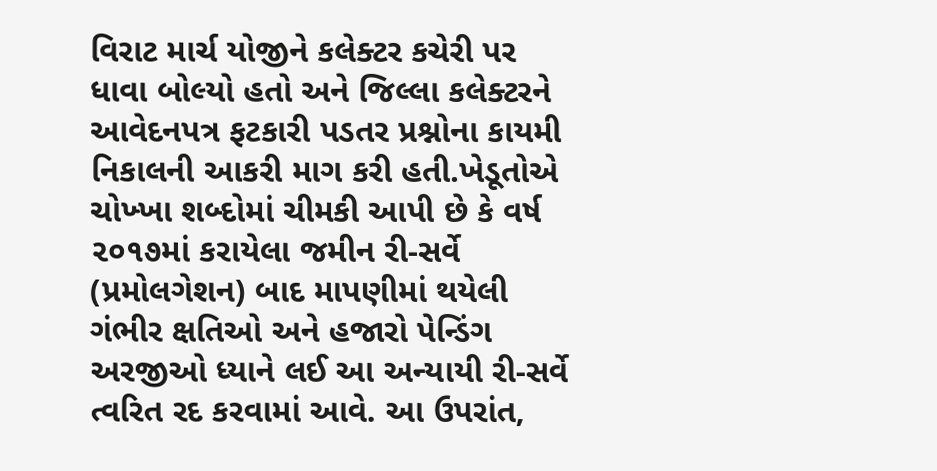વિરાટ માર્ચ યોજીને કલેક્ટર કચેરી પર ધાવા બોલ્યો હતો અને જિલ્લા કલેક્ટરને આવેદનપત્ર ફટકારી પડતર પ્રશ્નોના કાયમી નિકાલની આકરી માગ કરી હતી.ખેડૂતોએ ચોખ્ખા શબ્દોમાં ચીમકી આપી છે કે વર્ષ ૨૦૧૭માં કરાયેલા જમીન રી-સર્વે (પ્રમોલગેશન) બાદ માપણીમાં થયેલી ગંભીર ક્ષતિઓ અને હજારો પેન્ડિંગ અરજીઓ ધ્યાને લઈ આ અન્યાયી રી-સર્વે ત્વરિત રદ કરવામાં આવે. આ ઉપરાંત,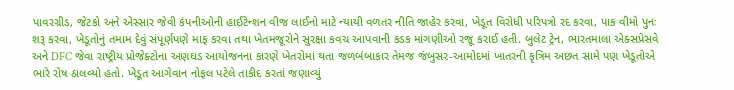પાવરગ્રીડ, જેટકો અને એસ્સાર જેવી કંપનીઓની હાઈટેન્શન વીજ લાઈનો માટે ન્યાયી વળતર નીતિ જાહેર કરવા, ખેડૂત વિરોધી પરિપત્રો રદ કરવા, પાક વીમો પુનઃ શરૂ કરવા, ખેડૂતોનું તમામ દેવું સંપૂર્ણપણે માફ કરવા તથા ખેતમજૂરોને સુરક્ષા કવચ આપવાની કડક માંગણીઓ રજૂ કરાઈ હતી. બુલેટ ટ્રેન, ભારતમાલા એક્સપ્રેસવે અને DFC જેવા રાષ્ટ્રીય પ્રોજેક્ટોના અણઘડ આયોજનના કારણે ખેતરોમાં થતા જળબંબાકાર તેમજ જંબુસર-આમોદમાં ખાતરની કૃત્રિમ અછત સામે પણ ખેડૂતોએ ભારે રોષ ઠાલવ્યો હતો. ખેડૂત આગેવાન નોફલ પટેલે તાકીદ કરતાં જણાવ્યું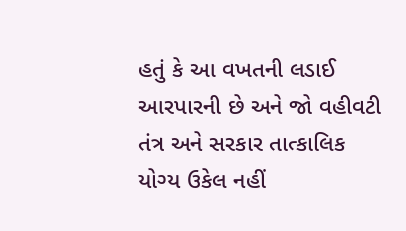હતું કે આ વખતની લડાઈ આરપારની છે અને જો વહીવટી તંત્ર અને સરકાર તાત્કાલિક યોગ્ય ઉકેલ નહીં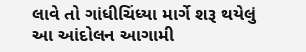લાવે તો ગાંધીચિંધ્યા માર્ગે શરૂ થયેલું આ આંદોલન આગામી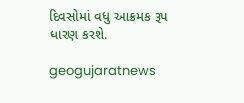દિવસોમાં વધુ આક્રમક રૂપ ધારણ કરશે.

geogujaratnews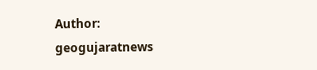Author: geogujaratnews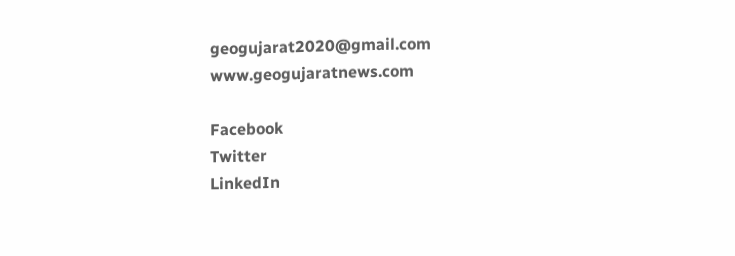geogujarat2020@gmail.com www.geogujaratnews.com

Facebook
Twitter
LinkedIn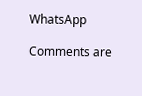WhatsApp

Comments are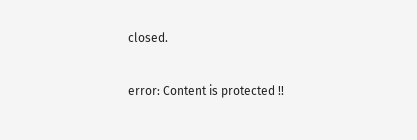closed.

error: Content is protected !!